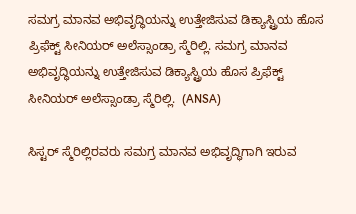ಸಮಗ್ರ ಮಾನವ ಅಭಿವೃದ್ಧಿಯನ್ನು ಉತ್ತೇಜಿಸುವ ಡಿಕ್ಯಾಸ್ಟ್ರಿಯ ಹೊಸ ಪ್ರಿಫೆಕ್ಟ್ ಸೀನಿಯರ್ ಅಲೆಸ್ಸಾಂಡ್ರಾ ಸ್ಮೆರಿಲ್ಲಿ. ಸಮಗ್ರ ಮಾನವ ಅಭಿವೃದ್ಧಿಯನ್ನು ಉತ್ತೇಜಿಸುವ ಡಿಕ್ಯಾಸ್ಟ್ರಿಯ ಹೊಸ ಪ್ರಿಫೆಕ್ಟ್ ಸೀನಿಯರ್ ಅಲೆಸ್ಸಾಂಡ್ರಾ ಸ್ಮೆರಿಲ್ಲಿ.  (ANSA)

ಸಿಸ್ಟರ್ ಸ್ಮೆರಿಲ್ಲಿರವರು ಸಮಗ್ರ ಮಾನವ ಅಭಿವೃದ್ಧಿಗಾಗಿ ಇರುವ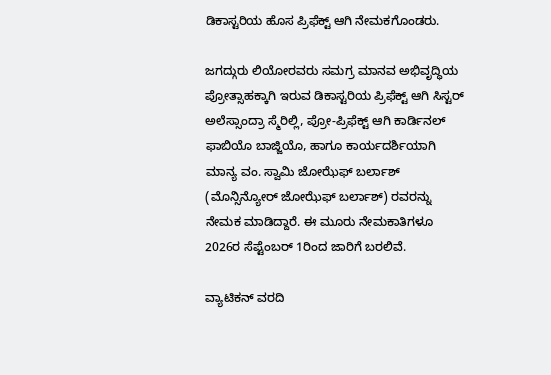ಡಿಕಾಸ್ಟರಿಯ ಹೊಸ ಪ್ರಿಫೆಕ್ಟ್ ಆಗಿ ನೇಮಕಗೊಂಡರು.

ಜಗದ್ಗುರು ಲಿಯೋರವರು ಸಮಗ್ರ ಮಾನವ ಅಭಿವೃದ್ಧಿಯ ಪ್ರೋತ್ಸಾಹಕ್ಕಾಗಿ ಇರುವ ಡಿಕಾಸ್ಟರಿಯ ಪ್ರಿಫೆಕ್ಟ್ ಆಗಿ ಸಿಸ್ಟರ್ ಅಲೆಸ್ಸಾಂದ್ರಾ ಸ್ಮೆರಿಲ್ಲಿ, ಪ್ರೋ-ಪ್ರಿಫೆಕ್ಟ್ ಆಗಿ ಕಾರ್ಡಿನಲ್ ಫಾಬಿಯೊ ಬಾಜ್ಜಿಯೊ, ಹಾಗೂ ಕಾರ್ಯದರ್ಶಿಯಾಗಿ ಮಾನ್ಯ ವಂ. ಸ್ವಾಮಿ ಜೋಝೆಫ್ ಬರ್ಲಾಶ್ (ಮೊನ್ಸಿನ್ಯೋರ್ ಜೋಝೆಫ್ ಬರ್ಲಾಶ್) ರವರನ್ನು ನೇಮಕ ಮಾಡಿದ್ದಾರೆ. ಈ ಮೂರು ನೇಮಕಾತಿಗಳೂ 2026ರ ಸೆಪ್ಟೆಂಬರ್ 1ರಿಂದ ಜಾರಿಗೆ ಬರಲಿವೆ.

ವ್ಯಾಟಿಕನ್ ವರದಿ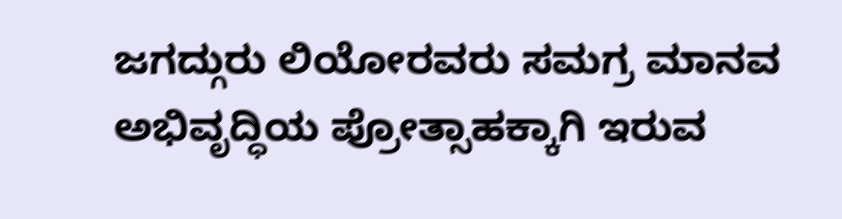ಜಗದ್ಗುರು ಲಿಯೋರವರು ಸಮಗ್ರ ಮಾನವ ಅಭಿವೃದ್ಧಿಯ ಪ್ರೋತ್ಸಾಹಕ್ಕಾಗಿ ಇರುವ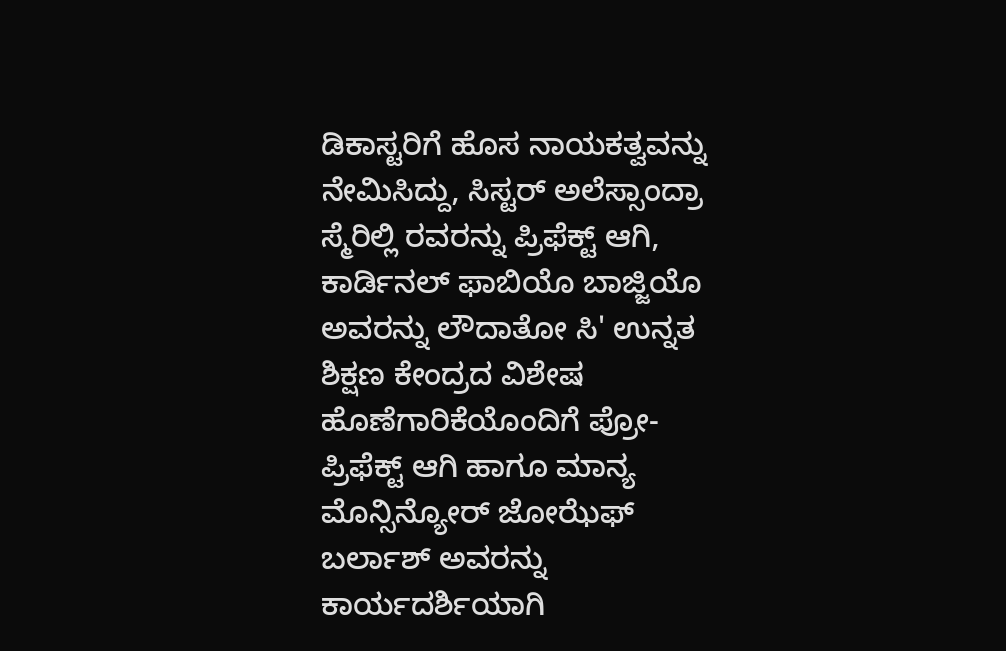ಡಿಕಾಸ್ಟರಿಗೆ ಹೊಸ ನಾಯಕತ್ವವನ್ನು ನೇಮಿಸಿದ್ದು, ಸಿಸ್ಟರ್ ಅಲೆಸ್ಸಾಂದ್ರಾ ಸ್ಮೆರಿಲ್ಲಿ ರವರನ್ನು ಪ್ರಿಫೆಕ್ಟ್ ಆಗಿ, ಕಾರ್ಡಿನಲ್ ಫಾಬಿಯೊ ಬಾಜ್ಜಿಯೊ ಅವರನ್ನು ಲೌದಾತೋ ಸಿ' ಉನ್ನತ ಶಿಕ್ಷಣ ಕೇಂದ್ರದ ವಿಶೇಷ ಹೊಣೆಗಾರಿಕೆಯೊಂದಿಗೆ ಪ್ರೋ-ಪ್ರಿಫೆಕ್ಟ್ ಆಗಿ ಹಾಗೂ ಮಾನ್ಯ ಮೊನ್ಸಿನ್ಯೋರ್ ಜೋಝೆಫ್ ಬರ್ಲಾಶ್ ಅವರನ್ನು ಕಾರ್ಯದರ್ಶಿಯಾಗಿ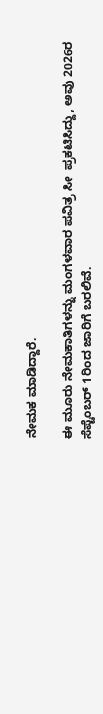ನೇಮಕ ಮಾಡಿದ್ದಾರೆ.

ಈ ಮೂರು ನೇಮಕಾತಿಗಳನ್ನು ಮಂಗಳವಾರ ಪವಿತ್ರ ಸೀ  ಪ್ರಕಟಿಸಿದ್ದು, ಅವು 2026ರ ಸೆಪ್ಟೆಂಬರ್ 1ರಿಂದ ಜಾರಿಗೆ ಬರಲಿವೆ.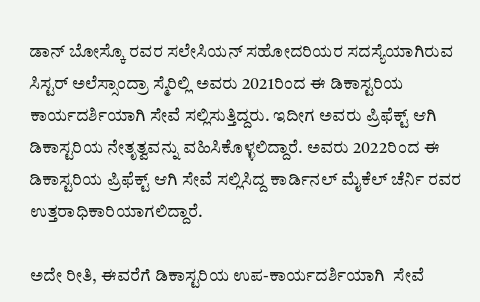ಡಾನ್ ಬೋಸ್ಕೊ ರವರ ಸಲೇಸಿಯನ್ ಸಹೋದರಿಯರ ಸದಸ್ಯೆಯಾಗಿರುವ ಸಿಸ್ಟರ್ ಅಲೆಸ್ಸಾಂದ್ರಾ ಸ್ಮೆರಿಲ್ಲಿ ಅವರು 2021ರಿಂದ ಈ ಡಿಕಾಸ್ಟರಿಯ ಕಾರ್ಯದರ್ಶಿಯಾಗಿ ಸೇವೆ ಸಲ್ಲಿಸುತ್ತಿದ್ದರು. ಇದೀಗ ಅವರು ಪ್ರಿಫೆಕ್ಟ್ ಆಗಿ ಡಿಕಾಸ್ಟರಿಯ ನೇತೃತ್ವವನ್ನು ವಹಿಸಿಕೊಳ್ಳಲಿದ್ದಾರೆ. ಅವರು 2022ರಿಂದ ಈ ಡಿಕಾಸ್ಟರಿಯ ಪ್ರಿಫೆಕ್ಟ್ ಆಗಿ ಸೇವೆ ಸಲ್ಲಿಸಿದ್ದ ಕಾರ್ಡಿನಲ್ ಮೈಕೆಲ್ ಚೆರ್ನಿ ರವರ ಉತ್ತರಾಧಿಕಾರಿಯಾಗಲಿದ್ದಾರೆ.

ಅದೇ ರೀತಿ, ಈವರೆಗೆ ಡಿಕಾಸ್ಟರಿಯ ಉಪ-ಕಾರ್ಯದರ್ಶಿಯಾಗಿ  ಸೇವೆ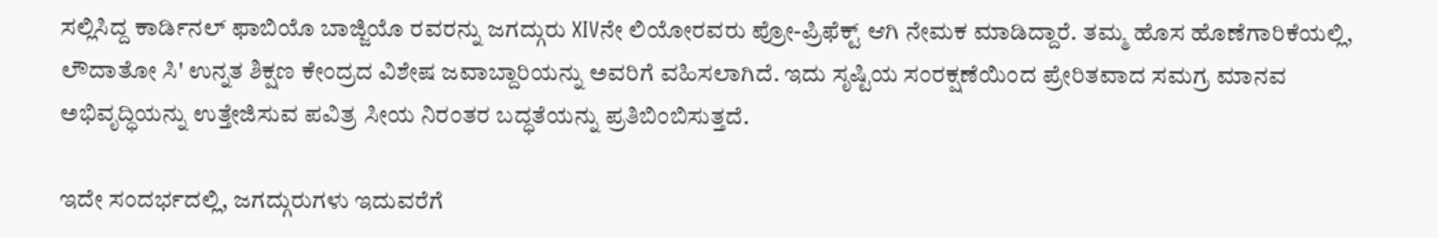ಸಲ್ಲಿಸಿದ್ದ ಕಾರ್ಡಿನಲ್ ಫಾಬಿಯೊ ಬಾಜ್ಜಿಯೊ ರವರನ್ನು ಜಗದ್ಗುರು XIVನೇ ಲಿಯೋರವರು ಪ್ರೋ-ಪ್ರಿಫೆಕ್ಟ್ ಆಗಿ ನೇಮಕ ಮಾಡಿದ್ದಾರೆ. ತಮ್ಮ ಹೊಸ ಹೊಣೆಗಾರಿಕೆಯಲ್ಲಿ, ಲೌದಾತೋ ಸಿ' ಉನ್ನತ ಶಿಕ್ಷಣ ಕೇಂದ್ರದ ವಿಶೇಷ ಜವಾಬ್ದಾರಿಯನ್ನು ಅವರಿಗೆ ವಹಿಸಲಾಗಿದೆ. ಇದು ಸೃಷ್ಟಿಯ ಸಂರಕ್ಷಣೆಯಿಂದ ಪ್ರೇರಿತವಾದ ಸಮಗ್ರ ಮಾನವ ಅಭಿವೃದ್ಧಿಯನ್ನು ಉತ್ತೇಜಿಸುವ ಪವಿತ್ರ ಸೀಯ ನಿರಂತರ ಬದ್ಧತೆಯನ್ನು ಪ್ರತಿಬಿಂಬಿಸುತ್ತದೆ.

ಇದೇ ಸಂದರ್ಭದಲ್ಲಿ, ಜಗದ್ಗುರುಗಳು ಇದುವರೆಗೆ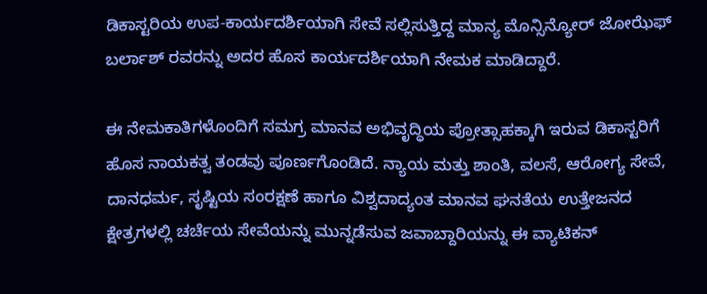ಡಿಕಾಸ್ಟರಿಯ ಉಪ-ಕಾರ್ಯದರ್ಶಿಯಾಗಿ ಸೇವೆ ಸಲ್ಲಿಸುತ್ತಿದ್ದ ಮಾನ್ಯ ಮೊನ್ಸಿನ್ಯೋರ್ ಜೋಝೆಫ್ ಬರ್ಲಾಶ್ ರವರನ್ನು ಅದರ ಹೊಸ ಕಾರ್ಯದರ್ಶಿಯಾಗಿ ನೇಮಕ ಮಾಡಿದ್ದಾರೆ.

ಈ ನೇಮಕಾತಿಗಳೊಂದಿಗೆ ಸಮಗ್ರ ಮಾನವ ಅಭಿವೃದ್ಧಿಯ ಪ್ರೋತ್ಸಾಹಕ್ಕಾಗಿ ಇರುವ ಡಿಕಾಸ್ಟರಿಗೆ ಹೊಸ ನಾಯಕತ್ವ ತಂಡವು ಪೂರ್ಣಗೊಂಡಿದೆ. ನ್ಯಾಯ ಮತ್ತು ಶಾಂತಿ, ವಲಸೆ, ಆರೋಗ್ಯ ಸೇವೆ, ದಾನಧರ್ಮ, ಸೃಷ್ಟಿಯ ಸಂರಕ್ಷಣೆ ಹಾಗೂ ವಿಶ್ವದಾದ್ಯಂತ ಮಾನವ ಘನತೆಯ ಉತ್ತೇಜನದ ಕ್ಷೇತ್ರಗಳಲ್ಲಿ ಚರ್ಚೆಯ ಸೇವೆಯನ್ನು ಮುನ್ನಡೆಸುವ ಜವಾಬ್ದಾರಿಯನ್ನು ಈ ವ್ಯಾಟಿಕನ್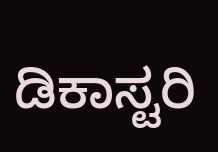ಡಿಕಾಸ್ಟರಿ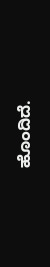ಹೊಂದಿದೆ.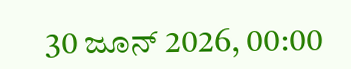30 ಜೂನ್ 2026, 00:00